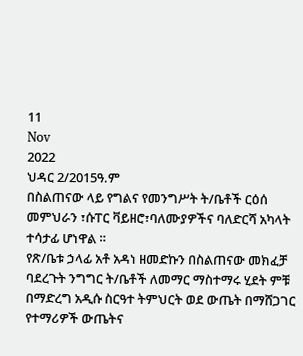11
Nov
2022
ህዳር 2/2015ዓ.ም
በስልጠናው ላይ የግልና የመንግሥት ት/ቤቶች ርዕሰ መምህራን ፣ሱፐር ቫይዘሮ፣ባለሙያዎችና ባለድርሻ አካላት ተሳታፊ ሆነዋል ።
የጽ/ቤቱ ኃላፊ አቶ አዳነ ዘመድኩን በስልጠናው መክፈቻ ባደረጉት ንግግር ት/ቤቶች ለመማር ማስተማሩ ሂደት ምቹ በማድረግ አዲሱ ስርዓተ ትምህርት ወደ ውጤት በማሸጋገር የተማሪዎች ውጤትና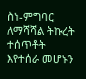ስነ-ምግባር ለማሻሻል ትኩረት ተሰጥቶት እየተሰራ መሆኑን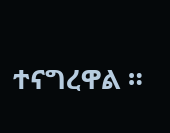ተናግረዋል ።